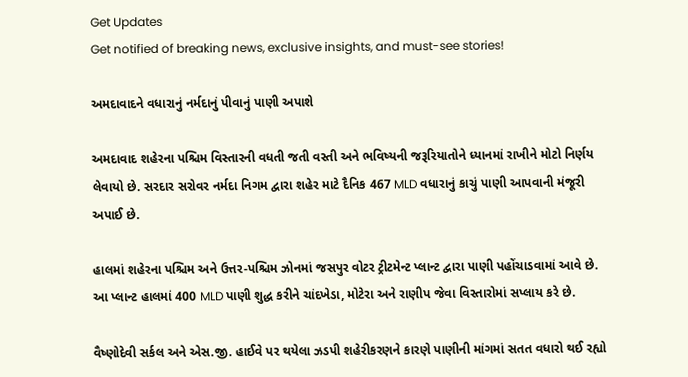Get Updates
Get notified of breaking news, exclusive insights, and must-see stories!

અમદાવાદને વધારાનું નર્મદાનું પીવાનું પાણી અપાશે

અમદાવાદ શહેરના પશ્ચિમ વિસ્તારની વધતી જતી વસ્તી અને ભવિષ્યની જરૂરિયાતોને ધ્યાનમાં રાખીને મોટો નિર્ણય લેવાયો છે. સરદાર સરોવર નર્મદા નિગમ દ્વારા શહેર માટે દૈનિક 467 MLD વધારાનું કાચું પાણી આપવાની મંજૂરી અપાઈ છે.

હાલમાં શહેરના પશ્ચિમ અને ઉત્તર-પશ્ચિમ ઝોનમાં જસપુર વોટર ટ્રીટમેન્ટ પ્લાન્ટ દ્વારા પાણી પહોંચાડવામાં આવે છે. આ પ્લાન્ટ હાલમાં 400 MLD પાણી શુદ્ધ કરીને ચાંદખેડા, મોટેરા અને રાણીપ જેવા વિસ્તારોમાં સપ્લાય કરે છે.

વૈષ્ણોદેવી સર્કલ અને એસ.જી. હાઈવે પર થયેલા ઝડપી શહેરીકરણને કારણે પાણીની માંગમાં સતત વધારો થઈ રહ્યો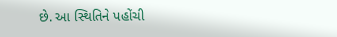છે. આ સ્થિતિને પહોંચી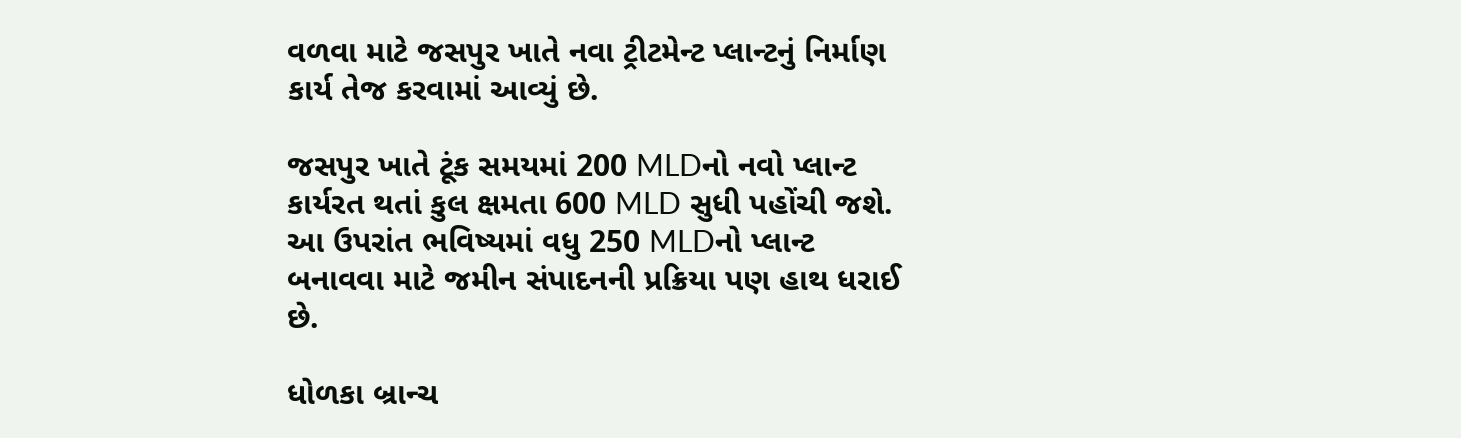વળવા માટે જસપુર ખાતે નવા ટ્રીટમેન્ટ પ્લાન્ટનું નિર્માણ કાર્ય તેજ કરવામાં આવ્યું છે.

જસપુર ખાતે ટૂંક સમયમાં 200 MLDનો નવો પ્લાન્ટ કાર્યરત થતાં કુલ ક્ષમતા 600 MLD સુધી પહોંચી જશે. આ ઉપરાંત ભવિષ્યમાં વધુ 250 MLDનો પ્લાન્ટ બનાવવા માટે જમીન સંપાદનની પ્રક્રિયા પણ હાથ ધરાઈ છે.

ધોળકા બ્રાન્ચ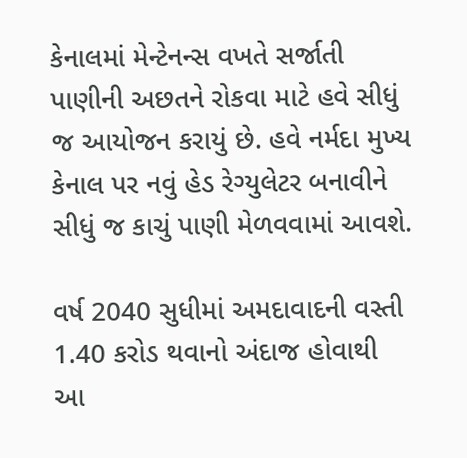કેનાલમાં મેન્ટેનન્સ વખતે સર્જાતી પાણીની અછતને રોકવા માટે હવે સીધું જ આયોજન કરાયું છે. હવે નર્મદા મુખ્ય કેનાલ પર નવું હેડ રેગ્યુલેટર બનાવીને સીધું જ કાચું પાણી મેળવવામાં આવશે.

વર્ષ 2040 સુધીમાં અમદાવાદની વસ્તી 1.40 કરોડ થવાનો અંદાજ હોવાથી આ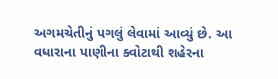અગમચેતીનું પગલું લેવામાં આવ્યું છે. આ વધારાના પાણીના ક્વોટાથી શહેરના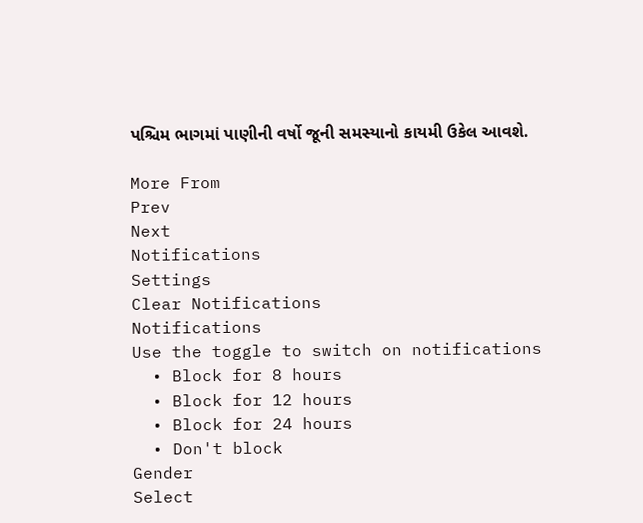પશ્ચિમ ભાગમાં પાણીની વર્ષો જૂની સમસ્યાનો કાયમી ઉકેલ આવશે.

More From
Prev
Next
Notifications
Settings
Clear Notifications
Notifications
Use the toggle to switch on notifications
  • Block for 8 hours
  • Block for 12 hours
  • Block for 24 hours
  • Don't block
Gender
Select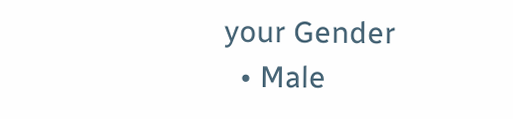your Gender
  • Male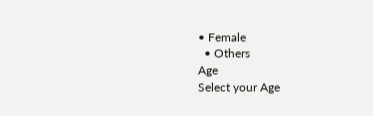• Female
  • Others
Age
Select your Age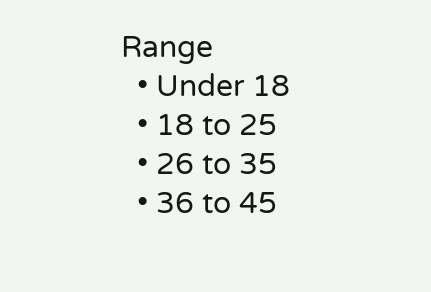Range
  • Under 18
  • 18 to 25
  • 26 to 35
  • 36 to 45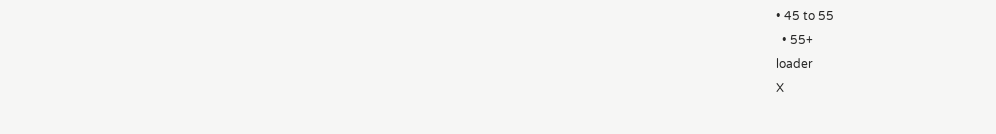• 45 to 55
  • 55+
loader
X